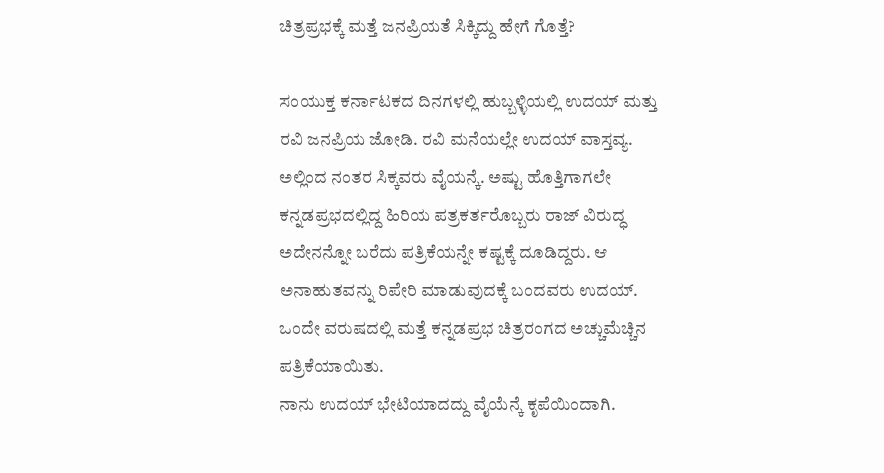ಚಿತ್ರಪ್ರಭಕ್ಕೆ ಮತ್ತೆ ಜನಪ್ರಿಯತೆ ಸಿಕ್ಕಿದ್ದು ಹೇಗೆ ಗೊತ್ತೆ?

ಸಂಯುಕ್ತ ಕರ್ನಾಟಕದ ದಿನಗಳಲ್ಲಿ ಹುಬ್ಬಳ್ಳಿಯಲ್ಲಿ ಉದಯ್ ಮತ್ತು ರವಿ ಜನಪ್ರಿಯ ಜೋಡಿ. ರವಿ ಮನೆಯಲ್ಲೇ ಉದಯ್ ವಾಸ್ತವ್ಯ. ಅಲ್ಲಿಂದ ನಂತರ ಸಿಕ್ಕವರು ವೈಯನ್ಕೆ. ಅಷ್ಟು ಹೊತ್ತಿಗಾಗಲೇ ಕನ್ನಡಪ್ರಭದಲ್ಲಿದ್ದ ಹಿರಿಯ ಪತ್ರಕರ್ತರೊಬ್ಬರು ರಾಜ್ ವಿರುದ್ಧ ಅದೇನನ್ನೋ ಬರೆದು ಪತ್ರಿಕೆಯನ್ನೇ ಕಷ್ಟಕ್ಕೆ ದೂಡಿದ್ದರು. ಆ ಅನಾಹುತವನ್ನು ರಿಪೇರಿ ಮಾಡುವುದಕ್ಕೆ ಬಂದವರು ಉದಯ್. ಒಂದೇ ವರುಷದಲ್ಲಿ ಮತ್ತೆ ಕನ್ನಡಪ್ರಭ ಚಿತ್ರರಂಗದ ಅಚ್ಚುಮೆಚ್ಚಿನ ಪತ್ರಿಕೆಯಾಯಿತು.
ನಾನು ಉದಯ್ ಭೇಟಿಯಾದದ್ದು ವೈಯೆನ್ಕೆ ಕೃಪೆಯಿಂದಾಗಿ.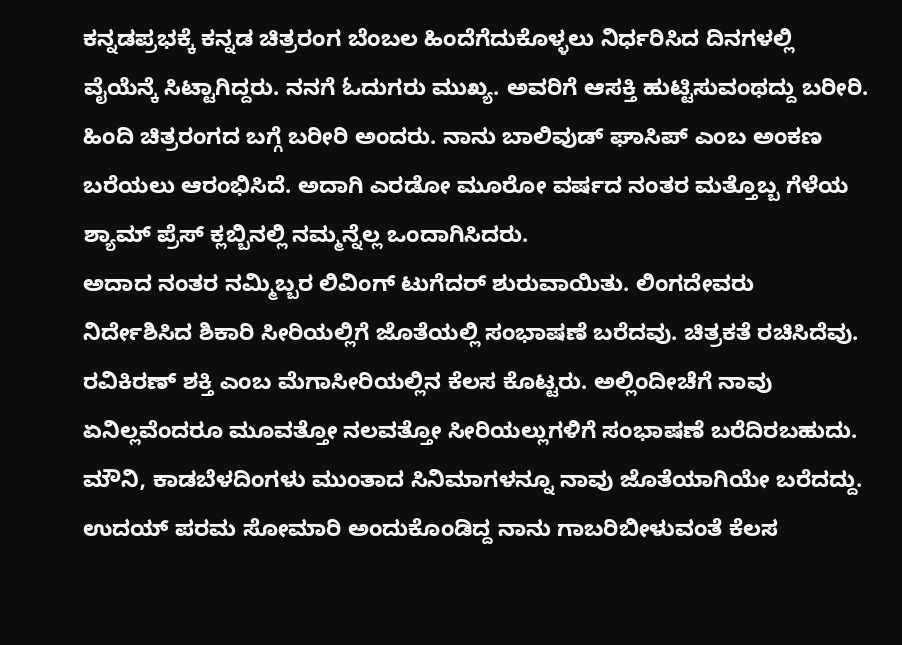ಕನ್ನಡಪ್ರಭಕ್ಕೆ ಕನ್ನಡ ಚಿತ್ರರಂಗ ಬೆಂಬಲ ಹಿಂದೆಗೆದುಕೊಳ್ಳಲು ನಿರ್ಧರಿಸಿದ ದಿನಗಳಲ್ಲಿ ವೈಯೆನ್ಕೆ ಸಿಟ್ಟಾಗಿದ್ದರು. ನನಗೆ ಓದುಗರು ಮುಖ್ಯ. ಅವರಿಗೆ ಆಸಕ್ತಿ ಹುಟ್ಟಿಸುವಂಥದ್ದು ಬರೀರಿ. ಹಿಂದಿ ಚಿತ್ರರಂಗದ ಬಗ್ಗೆ ಬರೀರಿ ಅಂದರು. ನಾನು ಬಾಲಿವುಡ್ ಘಾಸಿಪ್ ಎಂಬ ಅಂಕಣ ಬರೆಯಲು ಆರಂಭಿಸಿದೆ. ಅದಾಗಿ ಎರಡೋ ಮೂರೋ ವರ್ಷದ ನಂತರ ಮತ್ತೊಬ್ಬ ಗೆಳೆಯ ಶ್ಯಾಮ್ ಪ್ರೆಸ್ ಕ್ಲಬ್ಬಿನಲ್ಲಿ ನಮ್ಮನ್ನೆಲ್ಲ ಒಂದಾಗಿಸಿದರು.
ಅದಾದ ನಂತರ ನಮ್ಮಿಬ್ಬರ ಲಿವಿಂಗ್ ಟುಗೆದರ್ ಶುರುವಾಯಿತು. ಲಿಂಗದೇವರು ನಿರ್ದೇಶಿಸಿದ ಶಿಕಾರಿ ಸೀರಿಯಲ್ಲಿಗೆ ಜೊತೆಯಲ್ಲಿ ಸಂಭಾಷಣೆ ಬರೆದವು. ಚಿತ್ರಕತೆ ರಚಿಸಿದೆವು. ರವಿಕಿರಣ್ ಶಕ್ತಿ ಎಂಬ ಮೆಗಾಸೀರಿಯಲ್ಲಿನ ಕೆಲಸ ಕೊಟ್ಟರು. ಅಲ್ಲಿಂದೀಚೆಗೆ ನಾವು ಏನಿಲ್ಲವೆಂದರೂ ಮೂವತ್ತೋ ನಲವತ್ತೋ ಸೀರಿಯಲ್ಲುಗಳಿಗೆ ಸಂಭಾಷಣೆ ಬರೆದಿರಬಹುದು. ಮೌನಿ, ಕಾಡಬೆಳದಿಂಗಳು ಮುಂತಾದ ಸಿನಿಮಾಗಳನ್ನೂ ನಾವು ಜೊತೆಯಾಗಿಯೇ ಬರೆದದ್ದು.
ಉದಯ್ ಪರಮ ಸೋಮಾರಿ ಅಂದುಕೊಂಡಿದ್ದ ನಾನು ಗಾಬರಿಬೀಳುವಂತೆ ಕೆಲಸ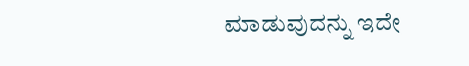ಮಾಡುವುದನ್ನು ಇದೇ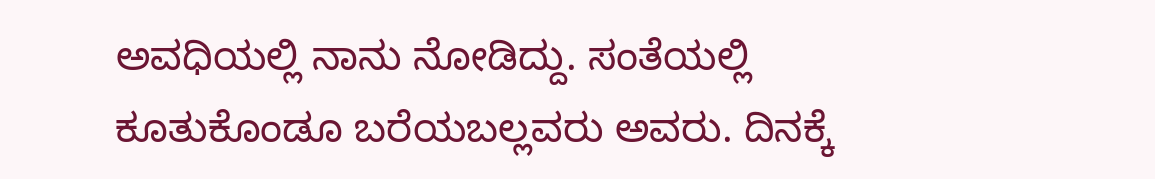ಅವಧಿಯಲ್ಲಿ ನಾನು ನೋಡಿದ್ದು. ಸಂತೆಯಲ್ಲಿ ಕೂತುಕೊಂಡೂ ಬರೆಯಬಲ್ಲವರು ಅವರು. ದಿನಕ್ಕೆ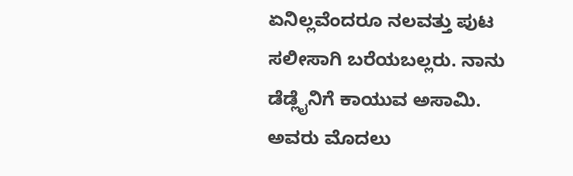ಏನಿಲ್ಲವೆಂದರೂ ನಲವತ್ತು ಪುಟ ಸಲೀಸಾಗಿ ಬರೆಯಬಲ್ಲರು. ನಾನು ಡೆಡ್ಲೈನಿಗೆ ಕಾಯುವ ಅಸಾಮಿ. ಅವರು ಮೊದಲು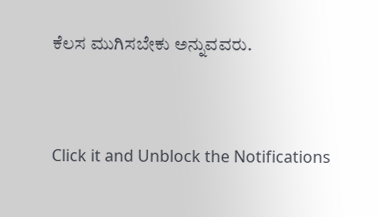ಕೆಲಸ ಮುಗಿಸಬೇಕು ಅನ್ನುವವರು.


Click it and Unblock the Notifications